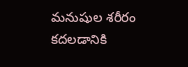మనుషుల శరీరం కదలడానికి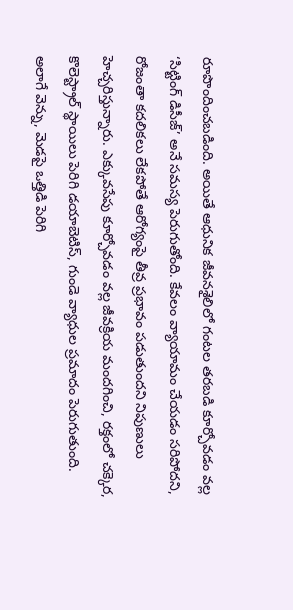రూపొందించబడింది. అయితే ఆధునిక జీవనశైలిలో గంటల తరబడి కూర్చోవడం వల్ల ‘సిట్టింగ్ డిసీజ్’ అనే సమస్య పెరుగుతోంది. కేవలం వ్యాయామం చేయడం సరిపోదని, రోజంతా కదలికలు లేకపోతే ఆరోగ్యంపై తీవ్ర ప్రభావం పడుతుందని నిపుణులు హెచ్చరిస్తున్నారు. ఎక్కువసేపు కూర్చోవడం వల్ల జీవక్రియ మందగించి, రక్తంలో చక్కెర, కొలెస్ట్రాల్ స్థాయిలు పెరిగి డయాబెటిస్, గుండె వ్యాధుల ప్రమాదం పెరుగుతుంది.
అలాగే వెన్ను, మెడపై ఒత్తిడి పెరిగి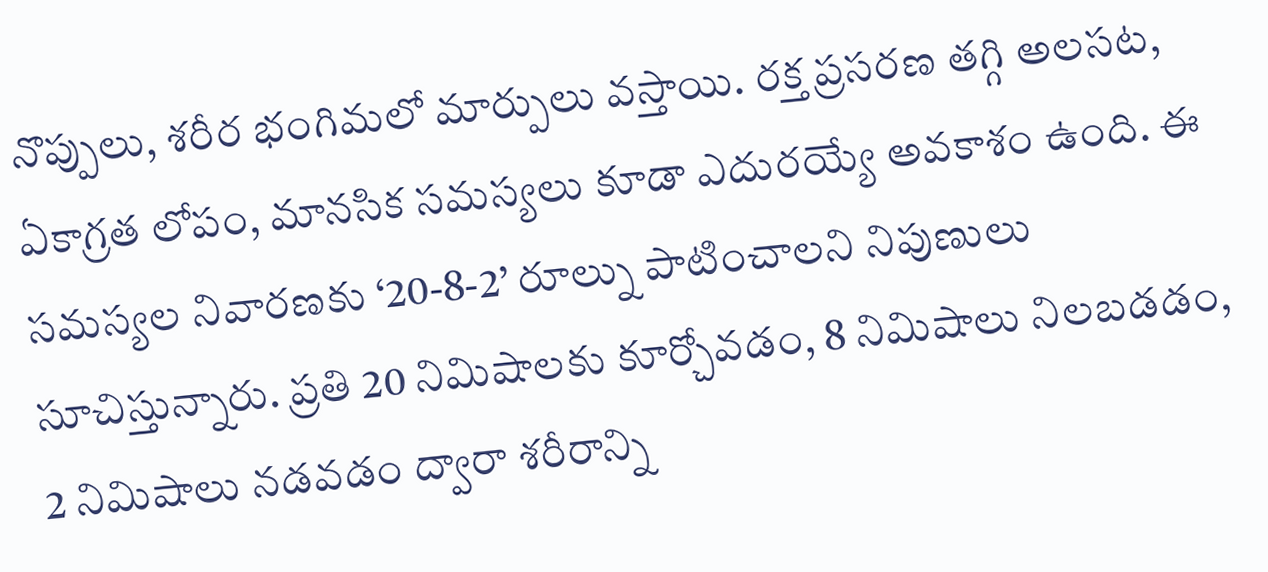నొప్పులు, శరీర భంగిమలో మార్పులు వస్తాయి. రక్త ప్రసరణ తగ్గి అలసట, ఏకాగ్రత లోపం, మానసిక సమస్యలు కూడా ఎదురయ్యే అవకాశం ఉంది. ఈ సమస్యల నివారణకు ‘20-8-2’ రూల్ను పాటించాలని నిపుణులు సూచిస్తున్నారు. ప్రతి 20 నిమిషాలకు కూర్చోవడం, 8 నిమిషాలు నిలబడడం, 2 నిమిషాలు నడవడం ద్వారా శరీరాన్ని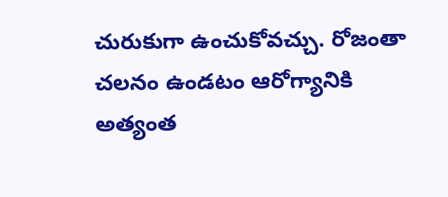చురుకుగా ఉంచుకోవచ్చు. రోజంతా చలనం ఉండటం ఆరోగ్యానికి అత్యంత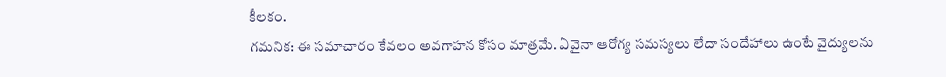కీలకం.
గమనిక: ఈ సమాచారం కేవలం అవగాహన కోసం మాత్రమే. ఏవైనా ఆరోగ్య సమస్యలు లేదా సందేహాలు ఉంటే వైద్యులను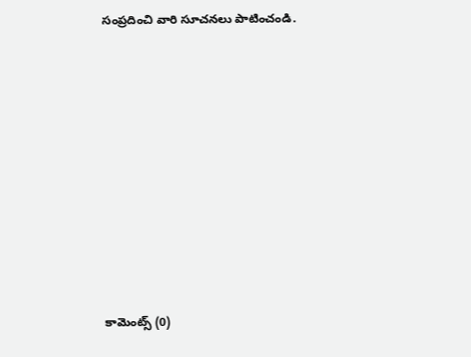సంప్రదించి వారి సూచనలు పాటించండి.













కామెంట్స్ (0)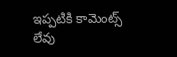ఇప్పటికి కామెంట్స్ లేవు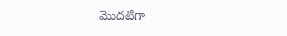మొదటిగా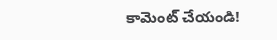కామెంట్ చేయండి!